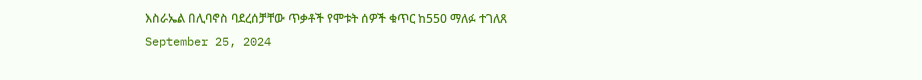እስራኤል በሊባኖስ ባደረሰቻቸው ጥቃቶች የሞቱት ሰዎች ቁጥር ከ550 ማለፉ ተገለጸ
September 25, 2024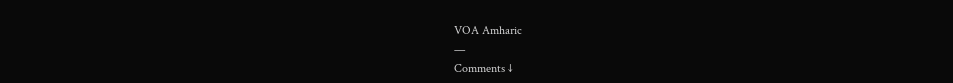VOA Amharic
—
Comments ↓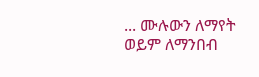... ሙሉውን ለማየት ወይም ለማንበብ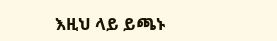እዚህ ላይ ይጫኑ